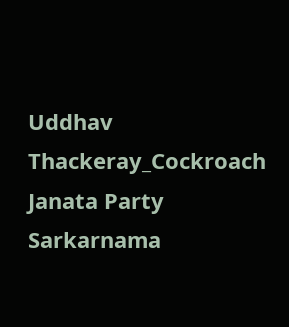Uddhav Thackeray_Cockroach Janata Party Sarkarnama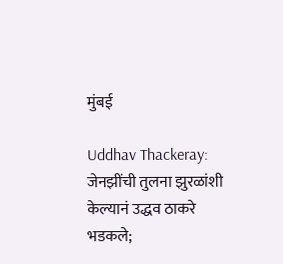मुंबई

Uddhav Thackeray: जेनझींची तुलना झुरळांशी केल्यानं उद्धव ठाकरे भडकले;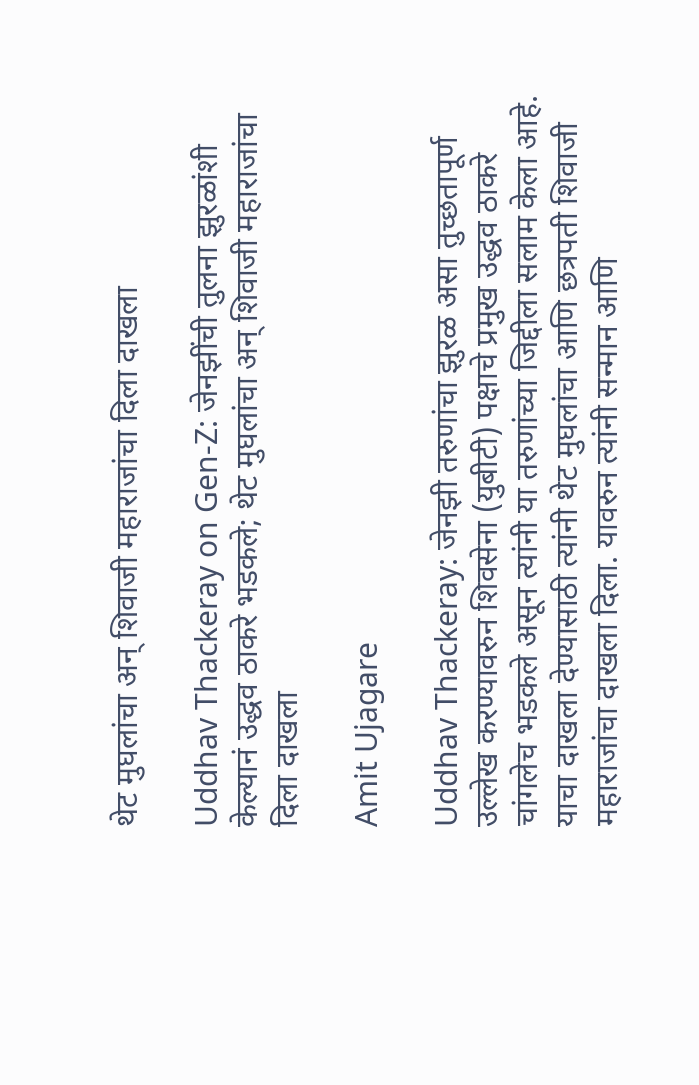थेट मुघलांचा अन् शिवाजी महाराजांचा दिला दाखला

Uddhav Thackeray on Gen-Z: जेनझींची तुलना झुरळांशी केल्यानं उद्धव ठाकरे भडकले; थेट मुघलांचा अन् शिवाजी महाराजांचा दिला दाखला

Amit Ujagare

Uddhav Thackeray: जेनझी तरुणांचा झुरळ असा तुच्छतापूर्ण उल्लेख करण्यावरुन शिवसेना (युबीटी) पक्षाचे प्रमुख उद्धव ठाकरे चांगलेच भडकले असून त्यांनी या तरुणांच्या जिद्दीला सलाम केला आहे. याचा दाखला देण्यासाठी त्यांनी थेट मुघलांचा आणि छत्रपती शिवाजी महाराजांचा दाखला दिला. यावरुन त्यांनी सन्मान आणि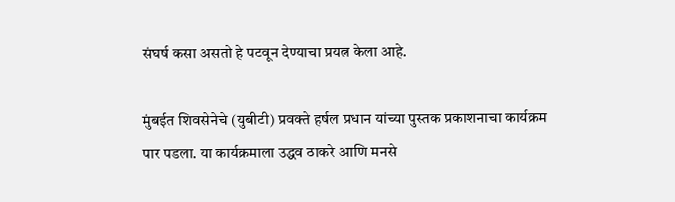संघर्ष कसा असतो हे पटवून देण्याचा प्रयत्न केला आहे.

मुंबईत शिवसेनेचे (युबीटी) प्रवक्ते हर्षल प्रधान यांच्या पुस्तक प्रकाशनाचा कार्यक्रम पार पडला. या कार्यक्रमाला उद्धव ठाकरे आणि मनसे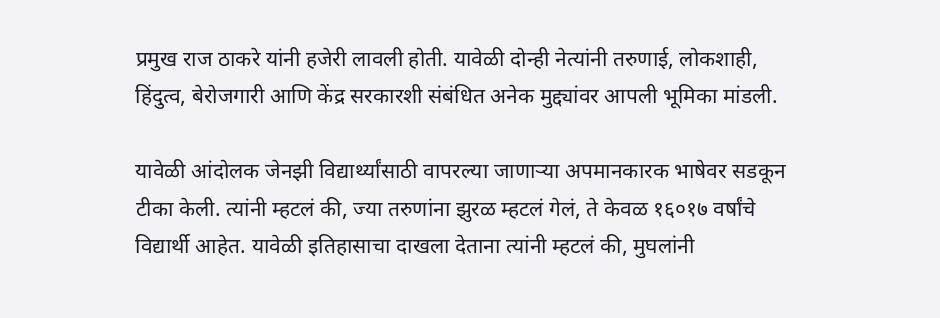प्रमुख राज ठाकरे यांनी हजेरी लावली होती. यावेळी दोन्ही नेत्यांनी तरुणाई, लोकशाही, हिंदुत्व, बेरोजगारी आणि केंद्र सरकारशी संबंधित अनेक मुद्द्यांवर आपली भूमिका मांडली.

यावेळी आंदोलक जेनझी विद्यार्थ्यांसाठी वापरल्या जाणाऱ्या अपमानकारक भाषेवर सडकून टीका केली. त्यांनी म्हटलं की, ज्या तरुणांना झुरळ म्हटलं गेलं, ते केवळ १६०१७ वर्षांचे विद्यार्थी आहेत. यावेळी इतिहासाचा दाखला देताना त्यांनी म्हटलं की, मुघलांनी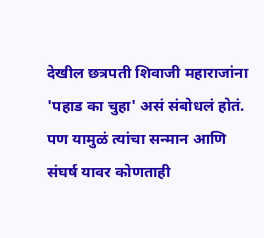देखील छत्रपती शिवाजी महाराजांना 'पहाड का चुहा' असं संबोधलं होतं. पण यामुळं त्यांचा सन्मान आणि संघर्ष यावर कोणताही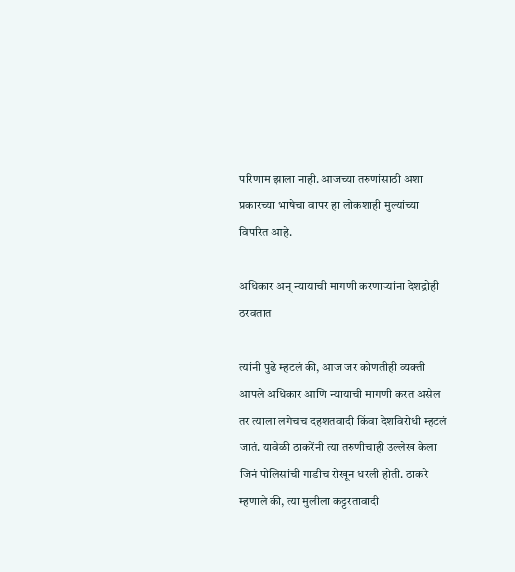परिणाम झाला नाही. आजच्या तरुणांसाठी अशा प्रकारच्या भाषेचा वापर हा लोकशाही मुल्यांच्या विपरित आहे.

अधिकार अन् न्यायाची मागणी करणाऱ्यांना देशद्रोही ठरवतात

त्यांनी पुढे म्हटलं की, आज जर कोणतीही व्यक्ती आपले अधिकार आणि न्यायाची मागणी करत असेल तर त्याला लगेचच दहशतवादी किंवा देशविरोधी म्हटलं जातं. यावेळी ठाकरेंनी त्या तरुणीचाही उल्लेख केला जिनं पोलिसांची गाडीच रोखून धरली होती. ठाकरे म्हणाले की, त्या मुलीला कट्टरतावादी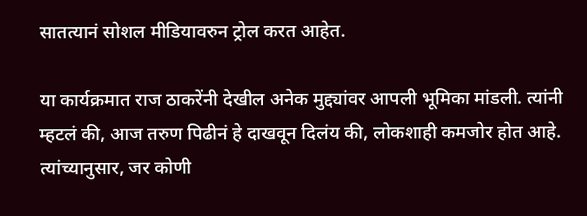सातत्यानं सोशल मीडियावरुन ट्रोल करत आहेत.

या कार्यक्रमात राज ठाकरेंनी देखील अनेक मुद्द्यांवर आपली भूमिका मांडली. त्यांनी म्हटलं की, आज तरुण पिढीनं हे दाखवून दिलंय की, लोकशाही कमजोर होत आहे. त्यांच्यानुसार, जर कोणी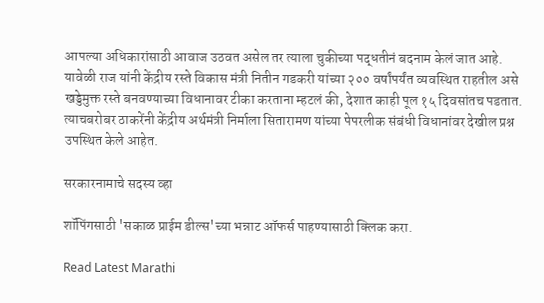आपल्या अधिकारांसाठी आवाज उठवत असेल तर त्याला चुकीच्या पद्धतीनं बदनाम केलं जात आहे. यावेळी राज यांनी केंद्रीय रस्ते विकास मंत्री नितीन गडकरी यांच्या २०० वर्षांपर्यंत व्यवस्थित राहतील असे खड्डेमुक्त रस्ते बनवण्याच्या विधानावर टीका करताना म्हटलं की, देशात काही पूल १५ दिवसांतच पडतात. त्याचबरोबर ठाकरेंनी केंद्रीय अर्थमंत्री निर्माला सितारामण यांच्या पेपरलीक संबंधी विधानांवर देखील प्रश्न उपस्थित केले आहेत.

सरकारनामाचे सदस्य व्हा

शॉपिंगसाठी 'सकाळ प्राईम डील्स'च्या भन्नाट ऑफर्स पाहण्यासाठी क्लिक करा.

Read Latest Marathi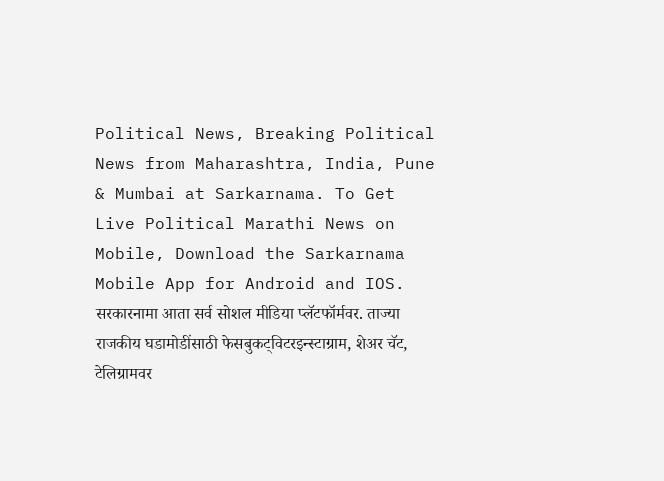Political News, Breaking Political News from Maharashtra, India, Pune & Mumbai at Sarkarnama. To Get Live Political Marathi News on Mobile, Download the Sarkarnama Mobile App for Android and IOS. सरकारनामा आता सर्व सोशल मीडिया प्लॅटफॉर्मवर. ताज्या राजकीय घडामोडींसाठी फेसबुकट्विटरइन्स्टाग्राम, शेअर चॅट, टेलिग्रामवर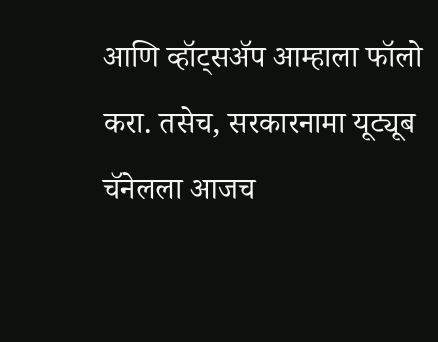आणि व्हॉट्सॲप आम्हाला फॉलो करा. तसेच, सरकारनामा यूट्यूब चॅनेलला आजच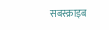सबस्क्राइब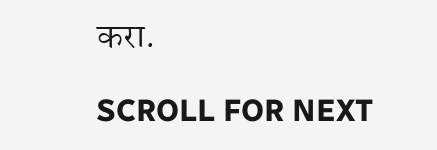करा.

SCROLL FOR NEXT